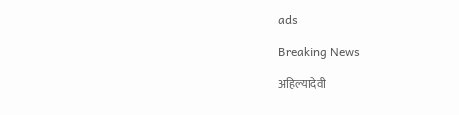ads

Breaking News

अहिल्यादेवी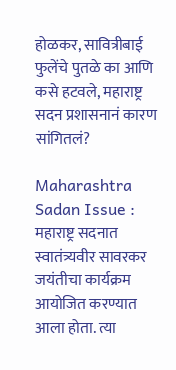होळकर, सावित्रीबाई फुलेंचे पुतळे का आणि कसे हटवले, महाराष्ट्र सदन प्रशासनानं कारण सांगितलं?

Maharashtra Sadan Issue : महाराष्ट्र सदनात स्वातंत्र्यवीर सावरकर जयंतीचा कार्यक्रम आयोजित करण्यात आला होता. त्या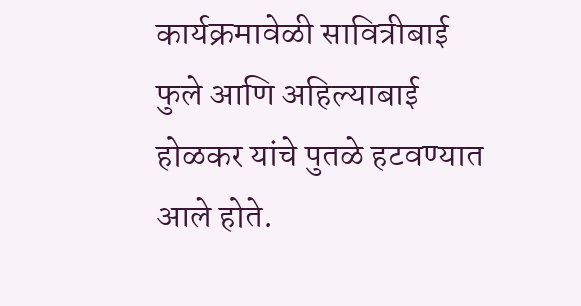कार्यक्रमावेळी सावित्रीबाई फुले आणि अहिल्याबाई होळकर यांचे पुतळे हटवण्यात आले होते.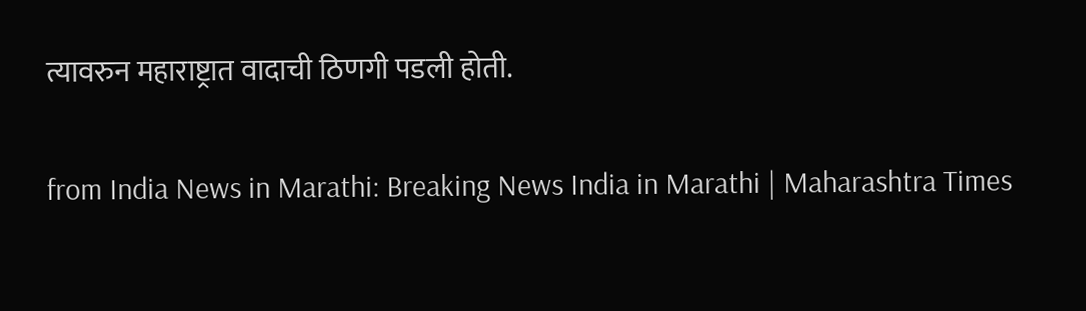त्यावरुन महाराष्ट्रात वादाची ठिणगी पडली होती.

from India News in Marathi: Breaking News India in Marathi | Maharashtra Times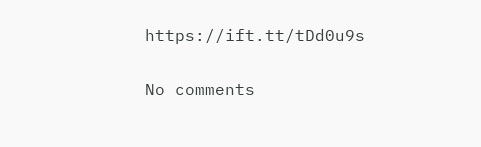https://ift.tt/tDd0u9s

No comments